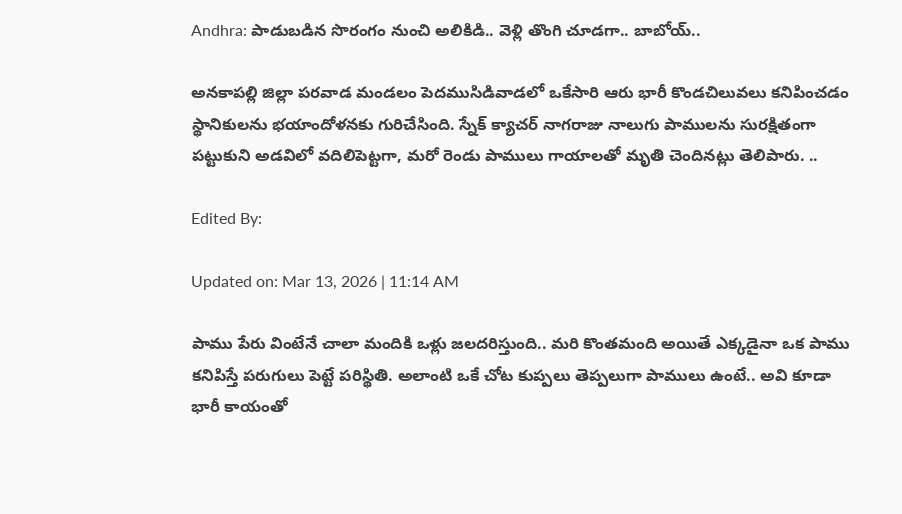Andhra: పాడుబడిన సొరంగం నుంచి అలికిడి.. వెళ్లి తొంగి చూడగా.. బాబోయ్..

అనకాపల్లి జిల్లా పరవాడ మండలం పెదముసిడివాడలో ఒకేసారి ఆరు భారీ కొండచిలువలు కనిపించడం స్థానికులను భయాందోళనకు గురిచేసింది. స్నేక్ క్యాచర్ నాగరాజు నాలుగు పాములను సురక్షితంగా పట్టుకుని అడవిలో వదిలిపెట్టగా, మరో రెండు పాములు గాయాలతో మృతి చెందినట్లు తెలిపారు. ..

Edited By:

Updated on: Mar 13, 2026 | 11:14 AM

పాము పేరు వింటేనే చాలా మందికి ఒళ్లు జలదరిస్తుంది.. మరి కొంతమంది అయితే ఎక్కడైనా ఒక పాము కనిపిస్తే పరుగులు పెట్టే పరిస్థితి. అలాంటి ఒకే చోట కుప్పలు తెప్పలుగా పాములు ఉంటే.. అవి కూడా భారీ కాయంతో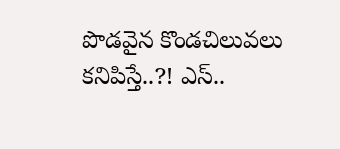పొడవైన కొండచిలువలు కనిపిస్తే..?! ఎస్..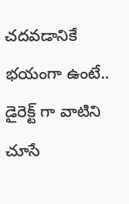చదవడానికే భయంగా ఉంటే.. డైరెక్ట్ గా వాటిని చూసే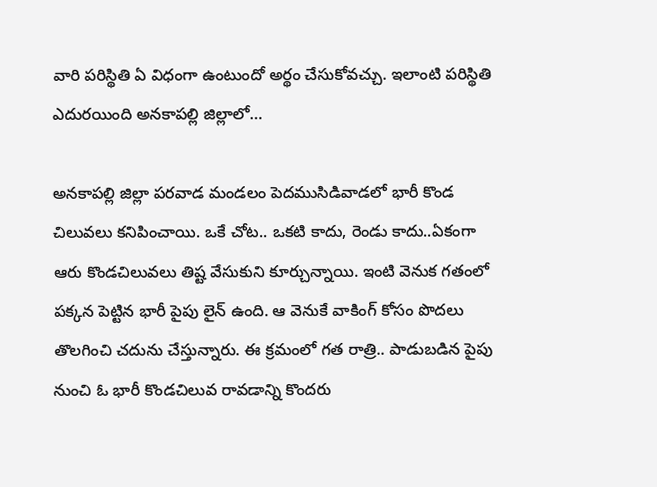వారి పరిస్థితి ఏ విధంగా ఉంటుందో అర్థం చేసుకోవచ్చు. ఇలాంటి పరిస్థితి ఎదురయింది అనకాపల్లి జిల్లాలో…

అనకాపల్లి జిల్లా పరవాడ మండలం పెదముసిడివాడలో భారీ కొండ చిలువలు కనిపించాయి. ఒకే చోట.. ఒకటి కాదు, రెండు కాదు..ఏకంగా ఆరు కొండచిలువలు తిష్ట వేసుకుని కూర్చున్నాయి. ఇంటి వెనుక గతంలో పక్కన పెట్టిన భారీ పైపు లైన్ ఉంది. ఆ వెనుకే వాకింగ్ కోసం పొదలు తొలగించి చదును చేస్తున్నారు. ఈ క్రమంలో గత రాత్రి.. పాడుబడిన పైపు నుంచి ఓ భారీ కొండచిలువ రావడాన్ని కొందరు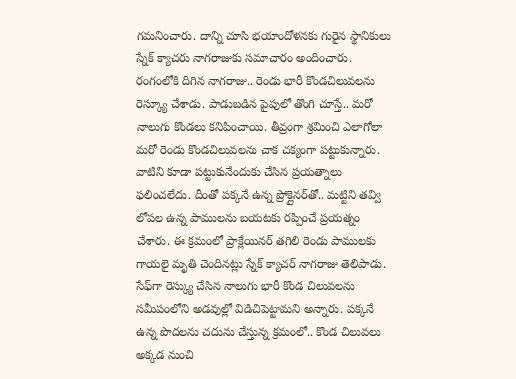గమనించారు. దాన్ని చూసి భయాందోళనకు గురైన స్థానికులు స్నేక్ క్యాచరు నాగరాజుకు సమాచారం అందించారు. రంగంలోకి దిగిన నాగరాజు.. రెండు భారీ కొండచిలువలను రెస్క్యూ చేశాడు. పాడుబడిన పైపులో తొంగి చూస్తే.. మరో నాలుగు కొండలు కనిపించాయి. తీవ్రంగా శ్రమించి ఎలాగోలా మరో రెండు కొండచిలువలను చాక చక్యంగా పట్టుకున్నారు. వాటిని కూడా పట్టుకునేందుకు చేసిన ప్రయత్నాలు ఫలించలేదు. దీంతో పక్కనే ఉన్న ప్రోక్లైనర్‌తో.. మట్టిని తవ్వి లోపల ఉన్న పాములను బయటకు రప్పించే ప్రయత్నం చేశారు. ఈ క్రమంలో ప్రాక్లేయినర్ తగిలి రెండు పాములకు గాయలై మృతి చెందినట్లు స్నేక్ క్యాచర్ నాగరాజు తెలిపాడు. సేఫ్‌గా రెస్క్యు చేసిన నాలుగు భారీ కొండ చిలువలను సమీపంలోని అడవుల్లో విడిచిపెట్టామని అన్నారు. పక్కనే ఉన్న పొదలను చదును చేస్తున్న క్రమంలో.. కొండ చిలువలు అక్కడ నుంచి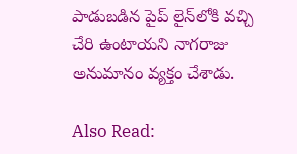పాడుబడిన పైప్ లైన్‌లోకి వచ్చి చేరి ఉంటాయని నాగరాజు అనుమానం వ్యక్తం చేశాడు.

Also Read: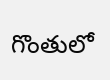గొంతులో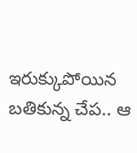ఇరుక్కుపోయిన బతికున్న చేప.. ఆ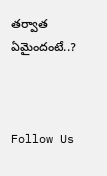తర్వాత ఏమైందంటే..?



Follow Us